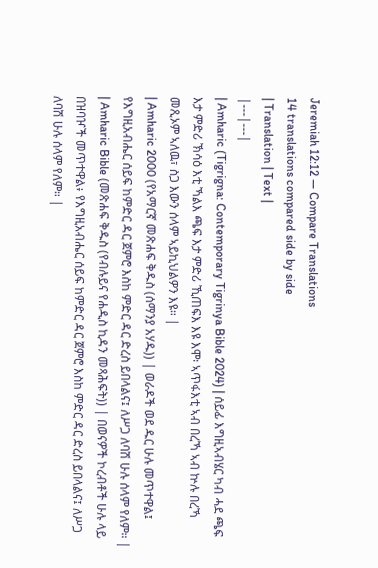Jeremiah 12:12 — Compare Translations
14 translations compared side by side
| Translation | Text |
|---|---|
| Amharic (Tigrigna: Contemporary Tigrinya Bible 2024) | ሰይፊ እግዚኣብሄር ካብ ሓደ ጫፍ እታ ምድሪ ኽሳዕ እቲ ኻልእ ጫፍ እታ ምድሪ ኺጠፍእ እዩ እሞ፡ ኣጥፋእቲ ኣብ በረኻ ኣብ ኵሉ በረኻ መጺኦም ኣለዉ፣ ስጋ እውን ሰላም ኣይኪህልዎን እዩ። |
| Amharic 2000 (የአማርኛ መጽሐፍ ቅዱስ (ሰማንያ አሃዱ)) | ወራዶች ወደ ዱር ሁሉ መጥተዋል፤ የእግዚአብሔር ሰይፍ ከምድር ዳር ጀምሮ እስከ ምድር ዳር ድረስ ይበላልና፤ ለሥጋ ለባሽ ሁሉ ሰላም የለም። |
| Amharic Bible (መጽሐፍ ቅዱስ (የብሉይና የሐዲስ ኪዳን መጻሕፍት)) | በወናዎች ኮረብቶች ሁሉ ላይ በዝባዦች መጥተዋል፥ የእግዚአብሔር ሰይፍ ከምድር ዳር ጀምሮ እስከ ምድር ዳር ድረስ ይበላልና፤ ለሥጋ ለባሽ ሁሉ ሰላም የለም። |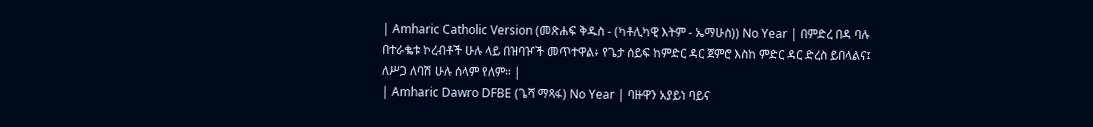| Amharic Catholic Version (መጽሐፍ ቅዱስ - (ካቶሊካዊ እትም - ኤማሁስ)) No Year | በምድረ በዳ ባሉ በተራቈቱ ኮረብቶች ሁሉ ላይ በዝባዦች መጥተዋል፥ የጌታ ሰይፍ ከምድር ዳር ጀምሮ እስከ ምድር ዳር ድረስ ይበላልና፤ ለሥጋ ለባሽ ሁሉ ሰላም የለም። |
| Amharic Dawro DFBE (ጌሻ ማጻፋ) No Year | ባዙዋን አያይነ ባይና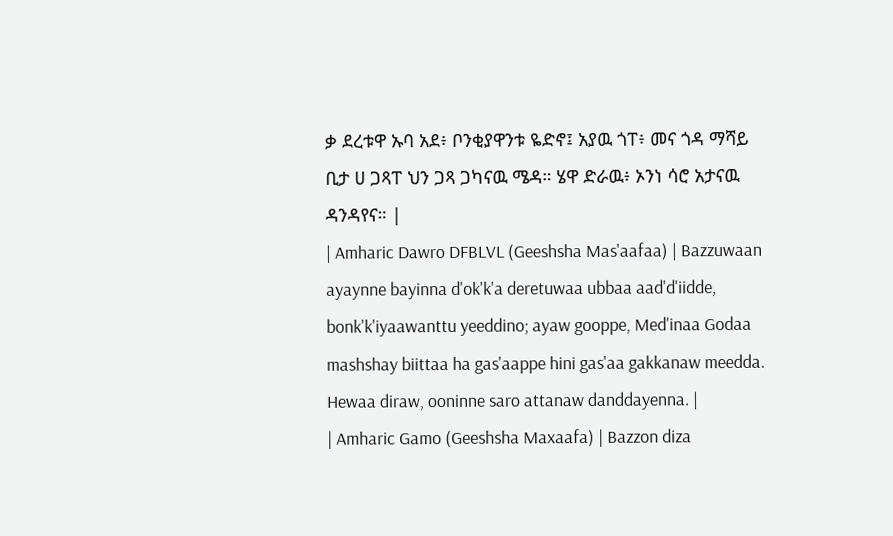ቃ ደረቱዋ ኡባ አደ፥ ቦንቂያዋንቱ ዬድኖ፤ አያዉ ጎፐ፥ መና ጎዳ ማሻይ ቢታ ሀ ጋጻፐ ህን ጋጻ ጋካናዉ ሜዳ። ሄዋ ድራዉ፥ ኦንነ ሳሮ አታናዉ ዳንዳየና። |
| Amharic Dawro DFBLVL (Geeshsha Mas'aafaa) | Bazzuwaan ayaynne bayinna d'ok'k'a deretuwaa ubbaa aad'd'iidde, bonk'k'iyaawanttu yeeddino; ayaw gooppe, Med'inaa Godaa mashshay biittaa ha gas'aappe hini gas'aa gakkanaw meedda. Hewaa diraw, ooninne saro attanaw danddayenna. |
| Amharic Gamo (Geeshsha Maxaafa) | Bazzon diza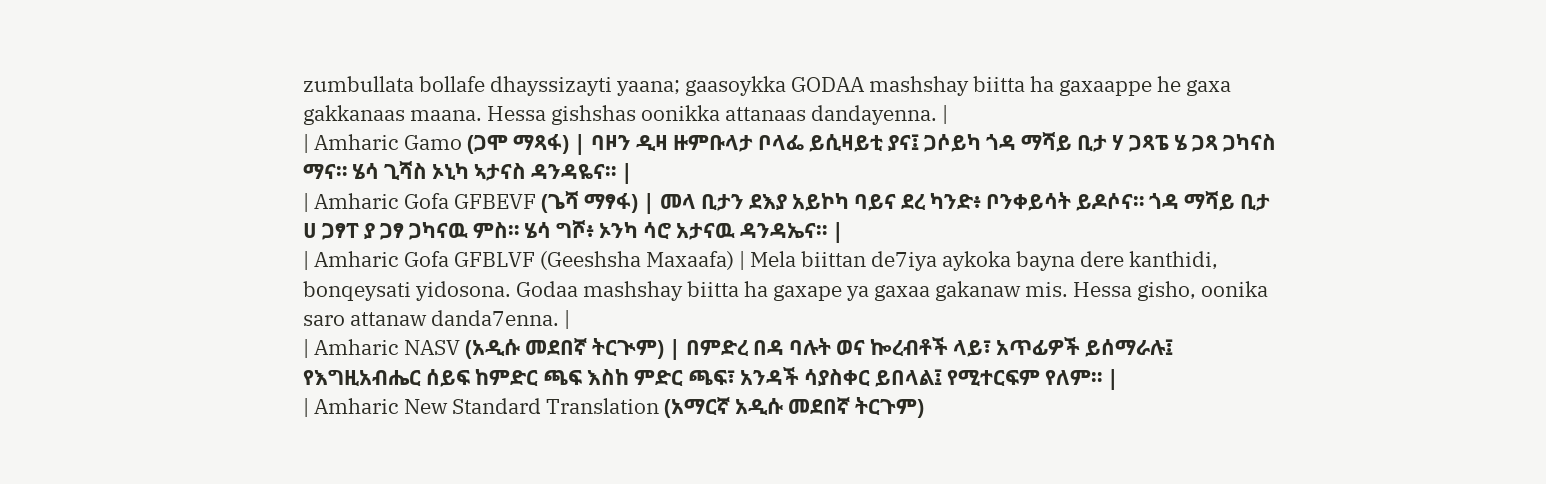zumbullata bollafe dhayssizayti yaana; gaasoykka GODAA mashshay biitta ha gaxaappe he gaxa gakkanaas maana. Hessa gishshas oonikka attanaas dandayenna. |
| Amharic Gamo (ጋሞ ማጻፋ) | ባዞን ዲዛ ዙምቡላታ ቦላፌ ይሲዛይቲ ያና፤ ጋሶይካ ጎዳ ማሻይ ቢታ ሃ ጋጻፔ ሄ ጋጻ ጋካናስ ማና። ሄሳ ጊሻስ ኦኒካ ኣታናስ ዳንዳዬና። |
| Amharic Gofa GFBEVF (ጌሻ ማፃፋ) | መላ ቢታን ደእያ አይኮካ ባይና ደረ ካንድ፥ ቦንቀይሳት ይዶሶና። ጎዳ ማሻይ ቢታ ሀ ጋፃፐ ያ ጋፃ ጋካናዉ ምስ። ሄሳ ግሾ፥ ኦንካ ሳሮ አታናዉ ዳንዳኤና። |
| Amharic Gofa GFBLVF (Geeshsha Maxaafa) | Mela biittan de7iya aykoka bayna dere kanthidi, bonqeysati yidosona. Godaa mashshay biitta ha gaxape ya gaxaa gakanaw mis. Hessa gisho, oonika saro attanaw danda7enna. |
| Amharic NASV (አዲሱ መደበኛ ትርጒም) | በምድረ በዳ ባሉት ወና ኰረብቶች ላይ፣ አጥፊዎች ይሰማራሉ፤ የእግዚአብሔር ሰይፍ ከምድር ጫፍ እስከ ምድር ጫፍ፣ አንዳች ሳያስቀር ይበላል፤ የሚተርፍም የለም። |
| Amharic New Standard Translation (አማርኛ አዲሱ መደበኛ ትርጉም)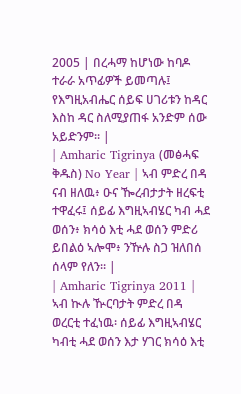2005 | በረሓማ ከሆነው ከባዶ ተራራ አጥፊዎች ይመጣሉ፤ የእግዚአብሔር ሰይፍ ሀገሪቱን ከዳር እስከ ዳር ስለሚያጠፋ አንድም ሰው አይድንም። |
| Amharic Tigrinya (መፅሓፍ ቅዱስ) No Year | ኣብ ምድረ በዳ ናብ ዘለዉ፥ ዑና ዀረብታታት ዘረፍቲ ተዋፈሩ፤ ሰይፊ እግዚኣብሄር ካብ ሓደ ወሰን፥ ክሳዕ እቲ ሓደ ወሰን ምድሪ ይበልዕ ኣሎሞ፥ ንዅሉ ስጋ ዝለበሰ ሰላም የለን። |
| Amharic Tigrinya 2011 | ኣብ ኲሉ ዂርባታት ምድረ በዳ ወረርቲ ተፈነዉ፡ ሰይፊ እግዚኣብሄር ካብቲ ሓደ ወሰን እታ ሃገር ክሳዕ እቲ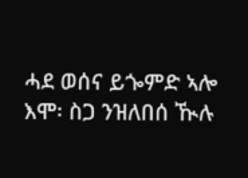ሓደ ወሰና ይጐምድ ኣሎ እሞ፡ ስጋ ንዝለበሰ ዂሉ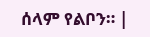ሰላም የልቦን። |